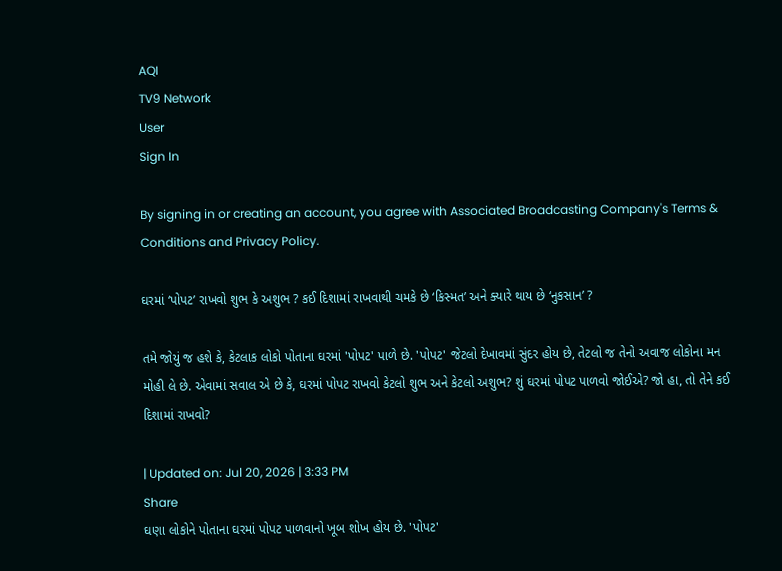AQI
TV9 Network
User
Sign In

By signing in or creating an account, you agree with Associated Broadcasting Company's Terms & Conditions and Privacy Policy.

ઘરમાં ‘પોપટ’ રાખવો શુભ કે અશુભ ? કઈ દિશામાં રાખવાથી ચમકે છે ‘કિસ્મત’ અને ક્યારે થાય છે ‘નુકસાન’ ?

તમે જોયું જ હશે કે, કેટલાક લોકો પોતાના ઘરમાં 'પોપટ' પાળે છે. 'પોપટ' જેટલો દેખાવમાં સુંદર હોય છે, તેટલો જ તેનો અવાજ લોકોના મન મોહી લે છે. એવામાં સવાલ એ છે કે, ઘરમાં પોપટ રાખવો કેટલો શુભ અને કેટલો અશુભ? શું ઘરમાં પોપટ પાળવો જોઈએ? જો હા, તો તેને કઈ દિશામાં રાખવો?

| Updated on: Jul 20, 2026 | 3:33 PM
Share
ઘણા લોકોને પોતાના ઘરમાં પોપટ પાળવાનો ખૂબ શોખ હોય છે. 'પોપટ'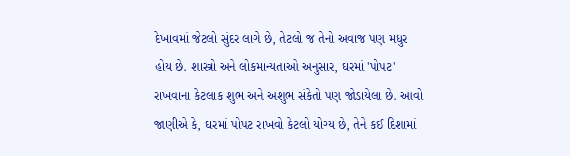દેખાવમાં જેટલો સુંદર લાગે છે, તેટલો જ તેનો અવાજ પણ મધુર હોય છે. શાસ્ત્રો અને લોકમાન્યતાઓ અનુસાર, ઘરમાં 'પોપટ' રાખવાના કેટલાક શુભ અને અશુભ સંકેતો પણ જોડાયેલા છે. આવો જાણીએ કે, ઘરમાં પોપટ રાખવો કેટલો યોગ્ય છે, તેને કઈ દિશામાં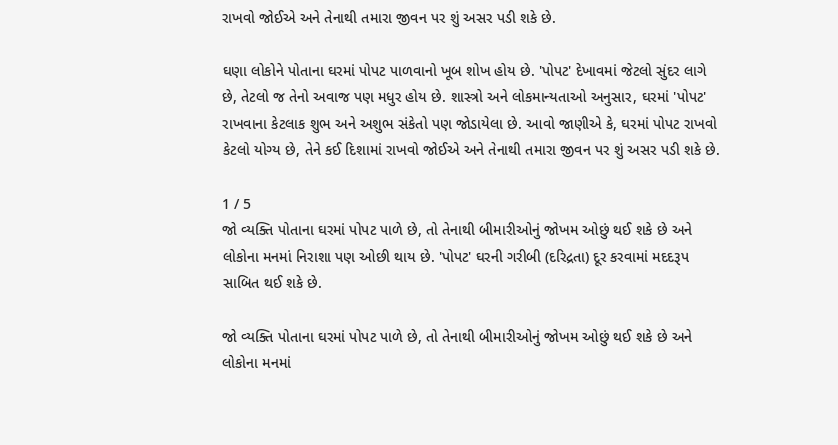રાખવો જોઈએ અને તેનાથી તમારા જીવન પર શું અસર પડી શકે છે.

ઘણા લોકોને પોતાના ઘરમાં પોપટ પાળવાનો ખૂબ શોખ હોય છે. 'પોપટ' દેખાવમાં જેટલો સુંદર લાગે છે, તેટલો જ તેનો અવાજ પણ મધુર હોય છે. શાસ્ત્રો અને લોકમાન્યતાઓ અનુસાર, ઘરમાં 'પોપટ' રાખવાના કેટલાક શુભ અને અશુભ સંકેતો પણ જોડાયેલા છે. આવો જાણીએ કે, ઘરમાં પોપટ રાખવો કેટલો યોગ્ય છે, તેને કઈ દિશામાં રાખવો જોઈએ અને તેનાથી તમારા જીવન પર શું અસર પડી શકે છે.

1 / 5
જો વ્યક્તિ પોતાના ઘરમાં પોપટ પાળે છે, તો તેનાથી બીમારીઓનું જોખમ ઓછું થઈ શકે છે અને લોકોના મનમાં નિરાશા પણ ઓછી થાય છે. 'પોપટ' ઘરની ગરીબી (દરિદ્રતા) દૂર કરવામાં મદદરૂપ સાબિત થઈ શકે છે.

જો વ્યક્તિ પોતાના ઘરમાં પોપટ પાળે છે, તો તેનાથી બીમારીઓનું જોખમ ઓછું થઈ શકે છે અને લોકોના મનમાં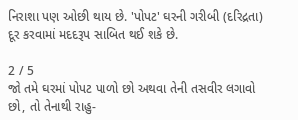નિરાશા પણ ઓછી થાય છે. 'પોપટ' ઘરની ગરીબી (દરિદ્રતા) દૂર કરવામાં મદદરૂપ સાબિત થઈ શકે છે.

2 / 5
જો તમે ઘરમાં પોપટ પાળો છો અથવા તેની તસવીર લગાવો છો, તો તેનાથી રાહુ-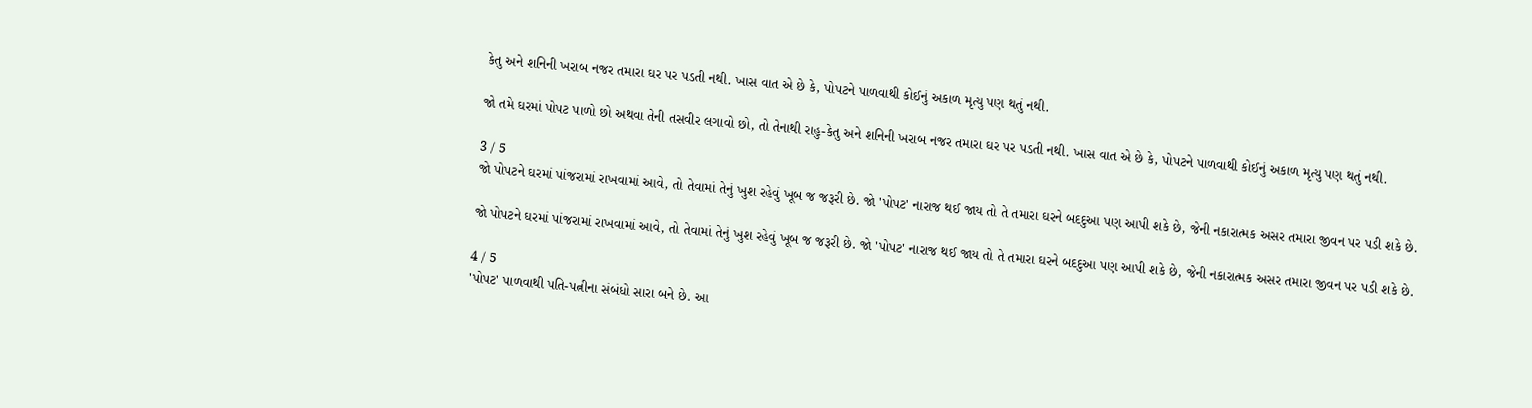કેતુ અને શનિની ખરાબ નજર તમારા ઘર પર પડતી નથી. ખાસ વાત એ છે કે, પોપટને પાળવાથી કોઈનું અકાળ મૃત્યુ પણ થતું નથી.

જો તમે ઘરમાં પોપટ પાળો છો અથવા તેની તસવીર લગાવો છો, તો તેનાથી રાહુ-કેતુ અને શનિની ખરાબ નજર તમારા ઘર પર પડતી નથી. ખાસ વાત એ છે કે, પોપટને પાળવાથી કોઈનું અકાળ મૃત્યુ પણ થતું નથી.

3 / 5
જો પોપટને ઘરમાં પાંજરામાં રાખવામાં આવે, તો તેવામાં તેનું ખુશ રહેવું ખૂબ જ જરૂરી છે. જો 'પોપટ' નારાજ થઈ જાય તો તે તમારા ઘરને બદદુઆ પણ આપી શકે છે, જેની નકારાત્મક અસર તમારા જીવન પર પડી શકે છે.

જો પોપટને ઘરમાં પાંજરામાં રાખવામાં આવે, તો તેવામાં તેનું ખુશ રહેવું ખૂબ જ જરૂરી છે. જો 'પોપટ' નારાજ થઈ જાય તો તે તમારા ઘરને બદદુઆ પણ આપી શકે છે, જેની નકારાત્મક અસર તમારા જીવન પર પડી શકે છે.

4 / 5
'પોપટ' પાળવાથી પતિ-પત્નીના સંબંધો સારા બને છે. આ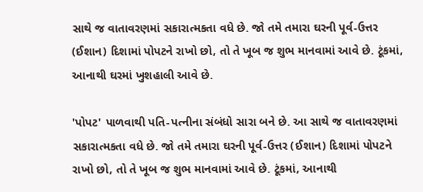સાથે જ વાતાવરણમાં સકારાત્મકતા વધે છે. જો તમે તમારા ઘરની પૂર્વ-ઉત્તર (ઈશાન) દિશામાં પોપટને રાખો છો, તો તે ખૂબ જ શુભ માનવામાં આવે છે. ટૂંકમાં, આનાથી ઘરમાં ખુશહાલી આવે છે.

'પોપટ' પાળવાથી પતિ-પત્નીના સંબંધો સારા બને છે. આ સાથે જ વાતાવરણમાં સકારાત્મકતા વધે છે. જો તમે તમારા ઘરની પૂર્વ-ઉત્તર (ઈશાન) દિશામાં પોપટને રાખો છો, તો તે ખૂબ જ શુભ માનવામાં આવે છે. ટૂંકમાં, આનાથી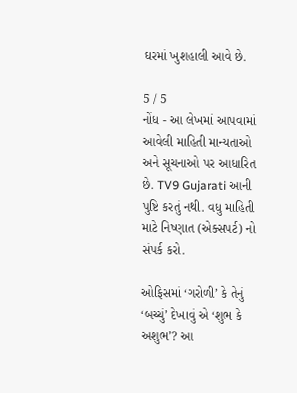ઘરમાં ખુશહાલી આવે છે.

5 / 5
નોંધ - આ લેખમાં આપવામાં આવેલી માહિતી માન્યતાઓ અને સૂચનાઓ પર આધારિત છે. TV9 Gujarati આની પુષ્ટિ કરતું નથી. વધુ માહિતી માટે નિષ્ણાત (એક્સપર્ટ) નો સંપર્ક કરો.

ઓફિસમાં ‘ગરોળી’ કે તેનું ‘બચ્ચું’ દેખાવું એ ‘શુભ કે અશુભ’? આ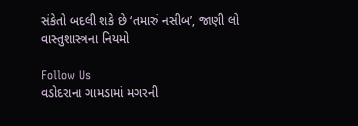સંકેતો બદલી શકે છે ‘તમારું નસીબ’, જાણી લો વાસ્તુશાસ્ત્રના નિયમો

Follow Us
વડોદરાના ગામડામાં મગરની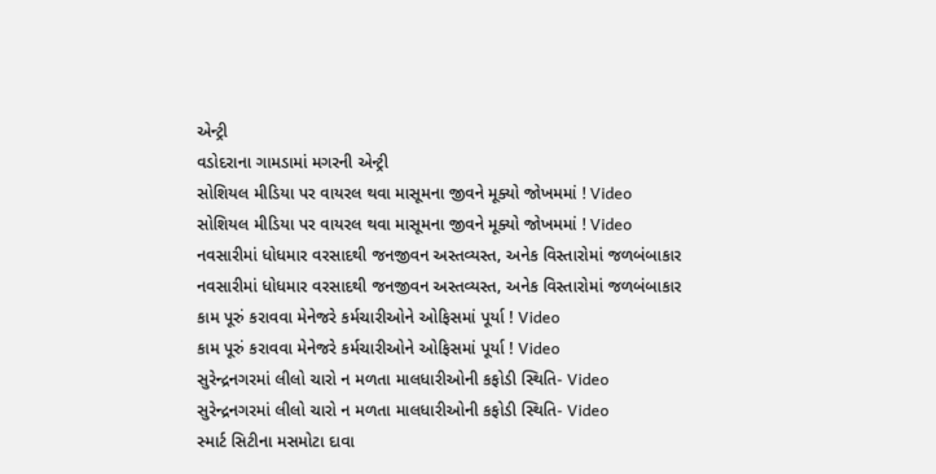એન્ટ્રી
વડોદરાના ગામડામાં મગરની એન્ટ્રી
સોશિયલ મીડિયા પર વાયરલ થવા માસૂમના જીવને મૂક્યો જોખમમાં ! Video
સોશિયલ મીડિયા પર વાયરલ થવા માસૂમના જીવને મૂક્યો જોખમમાં ! Video
નવસારીમાં ધોધમાર વરસાદથી જનજીવન અસ્તવ્યસ્ત, અનેક વિસ્તારોમાં જળબંબાકાર
નવસારીમાં ધોધમાર વરસાદથી જનજીવન અસ્તવ્યસ્ત, અનેક વિસ્તારોમાં જળબંબાકાર
કામ પૂરું કરાવવા મેનેજરે કર્મચારીઓને ઓફિસમાં પૂર્યા ! Video
કામ પૂરું કરાવવા મેનેજરે કર્મચારીઓને ઓફિસમાં પૂર્યા ! Video
સુરેન્દ્રનગરમાં લીલો ચારો ન મળતા માલધારીઓની કફોડી સ્થિતિ- Video
સુરેન્દ્રનગરમાં લીલો ચારો ન મળતા માલધારીઓની કફોડી સ્થિતિ- Video
સ્માર્ટ સિટીના મસમોટા દાવા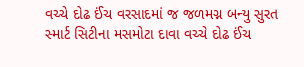વચ્ચે દોઢ ઈંચ વરસાદમાં જ જળમગ્ન બન્યુ સુરત
સ્માર્ટ સિટીના મસમોટા દાવા વચ્ચે દોઢ ઈંચ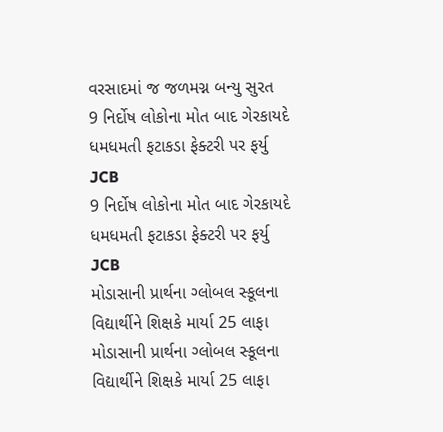વરસાદમાં જ જળમગ્ન બન્યુ સુરત
9 નિર્દોષ લોકોના મોત બાદ ગેરકાયદે ધમધમતી ફટાકડા ફેક્ટરી પર ફર્યુ JCB
9 નિર્દોષ લોકોના મોત બાદ ગેરકાયદે ધમધમતી ફટાકડા ફેક્ટરી પર ફર્યુ JCB
મોડાસાની પ્રાર્થના ગ્લોબલ સ્કૂલના વિદ્યાર્થીને શિક્ષકે માર્યા 25 લાફા
મોડાસાની પ્રાર્થના ગ્લોબલ સ્કૂલના વિદ્યાર્થીને શિક્ષકે માર્યા 25 લાફા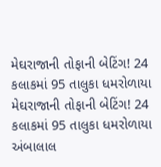મેઘરાજાની તોફાની બેટિંગ! 24 કલાકમાં 95 તાલુકા ધમરોળાયા
મેઘરાજાની તોફાની બેટિંગ! 24 કલાકમાં 95 તાલુકા ધમરોળાયા
અંબાલાલ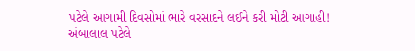પટેલે આગામી દિવસોમાં ભારે વરસાદને લઈને કરી મોટી આગાહી!
અંબાલાલ પટેલે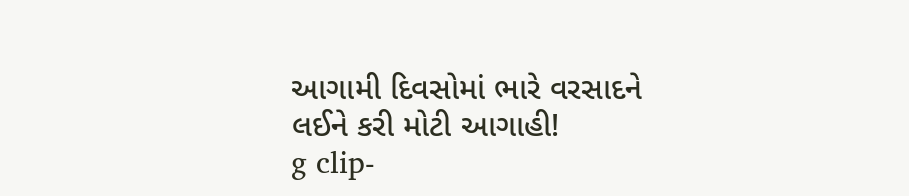આગામી દિવસોમાં ભારે વરસાદને લઈને કરી મોટી આગાહી!
g clip-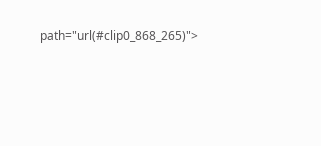path="url(#clip0_868_265)">